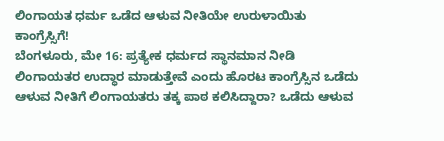ಲಿಂಗಾಯತ ಧರ್ಮ ಒಡೆದ ಆಳುವ ನೀತಿಯೇ ಉರುಳಾಯಿತು ಕಾಂಗ್ರೆಸ್ಸಿಗೆ!
ಬೆಂಗಳೂರು, ಮೇ 16: ಪ್ರತ್ಯೇಕ ಧರ್ಮದ ಸ್ಥಾನಮಾನ ನೀಡಿ ಲಿಂಗಾಯತರ ಉದ್ಧಾರ ಮಾಡುತ್ತೇವೆ ಎಂದು ಹೊರಟ ಕಾಂಗ್ರೆಸ್ಸಿನ ಒಡೆದು ಆಳುವ ನೀತಿಗೆ ಲಿಂಗಾಯತರು ತಕ್ಕ ಪಾಠ ಕಲಿಸಿದ್ದಾರಾ? ಒಡೆದು ಆಳುವ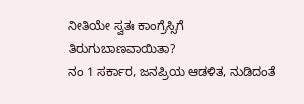ನೀತಿಯೇ ಸ್ವತಃ ಕಾಂಗ್ರೆಸ್ಸಿಗೆ ತಿರುಗುಬಾಣವಾಯಿತಾ?
ನಂ 1 ಸರ್ಕಾರ, ಜನಪ್ರಿಯ ಆಡಳಿತ, ನುಡಿದಂತೆ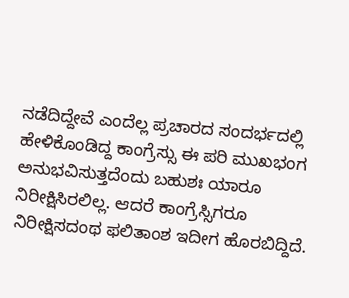ನಡೆದಿದ್ದೇವೆ ಎಂದೆಲ್ಲ ಪ್ರಚಾರದ ಸಂದರ್ಭದಲ್ಲಿ ಹೇಳಿಕೊಂಡಿದ್ದ ಕಾಂಗ್ರೆಸ್ಸು ಈ ಪರಿ ಮುಖಭಂಗ ಅನುಭವಿಸುತ್ತದೆಂದು ಬಹುಶಃ ಯಾರೂ ನಿರೀಕ್ಷಿಸಿರಲಿಲ್ಲ. ಆದರೆ ಕಾಂಗ್ರೆಸ್ಸಿಗರೂ ನಿರೀಕ್ಷಿಸದಂಥ ಫಲಿತಾಂಶ ಇದೀಗ ಹೊರಬಿದ್ದಿದೆ.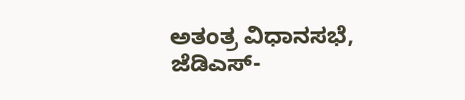ಅತಂತ್ರ ವಿಧಾನಸಭೆ, ಜೆಡಿಎಸ್-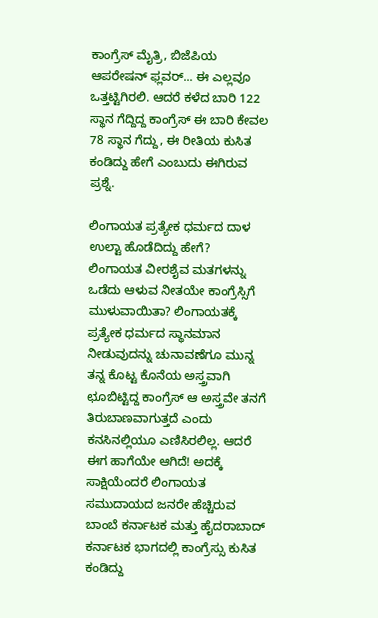ಕಾಂಗ್ರೆಸ್ ಮೈತ್ರಿ, ಬಿಜೆಪಿಯ ಆಪರೇಷನ್ ಫ್ಲವರ್... ಈ ಎಲ್ಲವೂ ಒತ್ತಟ್ಟಿಗಿರಲಿ. ಆದರೆ ಕಳೆದ ಬಾರಿ 122 ಸ್ಥಾನ ಗೆದ್ದಿದ್ದ ಕಾಂಗ್ರೆಸ್ ಈ ಬಾರಿ ಕೇವಲ 78 ಸ್ಥಾನ ಗೆದ್ದು, ಈ ರೀತಿಯ ಕುಸಿತ ಕಂಡಿದ್ದು ಹೇಗೆ ಎಂಬುದು ಈಗಿರುವ ಪ್ರಶ್ನೆ.

ಲಿಂಗಾಯತ ಪ್ರತ್ಯೇಕ ಧರ್ಮದ ದಾಳ ಉಲ್ಟಾ ಹೊಡೆದಿದ್ದು ಹೇಗೆ?
ಲಿಂಗಾಯತ ವೀರಶೈವ ಮತಗಳನ್ನು ಒಡೆದು ಆಳುವ ನೀತಯೇ ಕಾಂಗ್ರೆಸ್ಸಿಗೆ ಮುಳುವಾಯಿತಾ? ಲಿಂಗಾಯತಕ್ಕೆ ಪ್ರತ್ಯೇಕ ಧರ್ಮದ ಸ್ಥಾನಮಾನ ನೀಡುವುದನ್ನು ಚುನಾವಣೆಗೂ ಮುನ್ನ ತನ್ನ ಕೊಟ್ಟ ಕೊನೆಯ ಅಸ್ತ್ರವಾಗಿ ಛೂಬಿಟ್ಟಿದ್ದ ಕಾಂಗ್ರೆಸ್ ಆ ಅಸ್ತ್ರವೇ ತನಗೆ ತಿರುಬಾಣವಾಗುತ್ತದೆ ಎಂದು ಕನಸಿನಲ್ಲಿಯೂ ಎಣಿಸಿರಲಿಲ್ಲ. ಆದರೆ ಈಗ ಹಾಗೆಯೇ ಆಗಿದೆ! ಅದಕ್ಕೆ ಸಾಕ್ಷಿಯೆಂದರೆ ಲಿಂಗಾಯತ ಸಮುದಾಯದ ಜನರೇ ಹೆಚ್ಚಿರುವ ಬಾಂಬೆ ಕರ್ನಾಟಕ ಮತ್ತು ಹೈದರಾಬಾದ್ ಕರ್ನಾಟಕ ಭಾಗದಲ್ಲಿ ಕಾಂಗ್ರೆಸ್ಸು ಕುಸಿತ ಕಂಡಿದ್ದು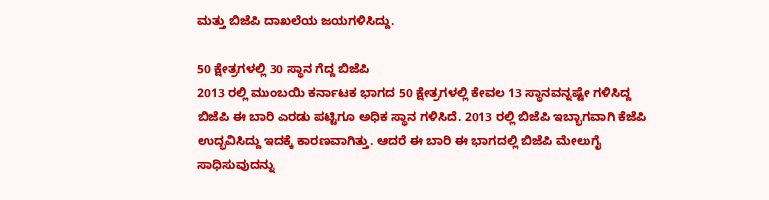ಮತ್ತು ಬಿಜೆಪಿ ದಾಖಲೆಯ ಜಯಗಳಿಸಿದ್ದು.

50 ಕ್ಷೇತ್ರಗಳಲ್ಲಿ 30 ಸ್ಥಾನ ಗೆದ್ದ ಬಿಜೆಪಿ
2013 ರಲ್ಲಿ ಮುಂಬಯಿ ಕರ್ನಾಟಕ ಭಾಗದ 50 ಕ್ಷೇತ್ರಗಳಲ್ಲಿ ಕೇವಲ 13 ಸ್ಥಾನವನ್ನಷ್ಟೇ ಗಳಿಸಿದ್ದ ಬಿಜೆಪಿ ಈ ಬಾರಿ ಎರಡು ಪಟ್ಟಿಗೂ ಅಧಿಕ ಸ್ಥಾನ ಗಳಿಸಿದೆ. 2013 ರಲ್ಲಿ ಬಿಜೆಪಿ ಇಬ್ಭಾಗವಾಗಿ ಕೆಜೆಪಿ ಉದ್ಭವಿಸಿದ್ದು ಇದಕ್ಕೆ ಕಾರಣವಾಗಿತ್ತು. ಆದರೆ ಈ ಬಾರಿ ಈ ಭಾಗದಲ್ಲಿ ಬಿಜೆಪಿ ಮೇಲುಗೈ ಸಾಧಿಸುವುದನ್ನು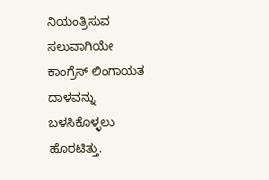ನಿಯಂತ್ರಿಸುವ ಸಲುವಾಗಿಯೇ ಕಾಂಗ್ರೆಸ್ ಲಿಂಗಾಯತ ದಾಳವನ್ನು ಬಳಸಿಕೊಳ್ಳಲು ಹೊರಟಿತ್ತು.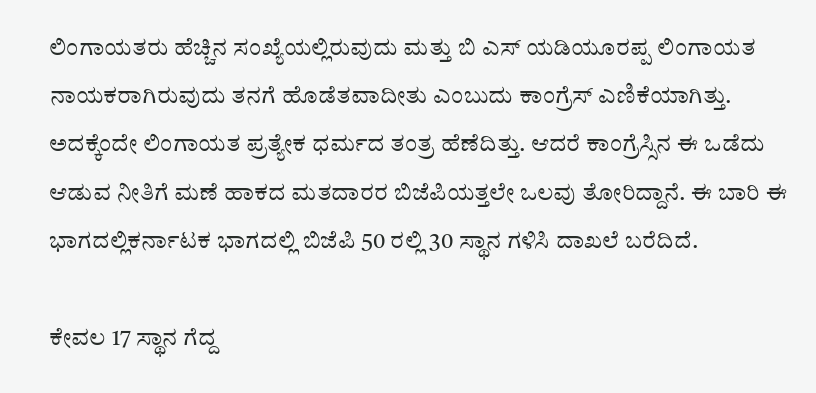ಲಿಂಗಾಯತರು ಹೆಚ್ಚಿನ ಸಂಖ್ಯೆಯಲ್ಲಿರುವುದು ಮತ್ತು ಬಿ ಎಸ್ ಯಡಿಯೂರಪ್ಪ ಲಿಂಗಾಯತ ನಾಯಕರಾಗಿರುವುದು ತನಗೆ ಹೊಡೆತವಾದೀತು ಎಂಬುದು ಕಾಂಗ್ರೆಸ್ ಎಣಿಕೆಯಾಗಿತ್ತು. ಅದಕ್ಕೆಂದೇ ಲಿಂಗಾಯತ ಪ್ರತ್ಯೇಕ ಧರ್ಮದ ತಂತ್ರ ಹೆಣೆದಿತ್ತು. ಆದರೆ ಕಾಂಗ್ರೆಸ್ಸಿನ ಈ ಒಡೆದು ಆಡುವ ನೀತಿಗೆ ಮಣೆ ಹಾಕದ ಮತದಾರರ ಬಿಜೆಪಿಯತ್ತಲೇ ಒಲವು ತೋರಿದ್ದಾನೆ. ಈ ಬಾರಿ ಈ ಭಾಗದಲ್ಲಿಕರ್ನಾಟಕ ಭಾಗದಲ್ಲಿ ಬಿಜೆಪಿ 50 ರಲ್ಲಿ 30 ಸ್ಥಾನ ಗಳಿಸಿ ದಾಖಲೆ ಬರೆದಿದೆ.

ಕೇವಲ 17 ಸ್ಥಾನ ಗೆದ್ದ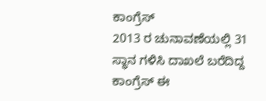ಕಾಂಗ್ರೆಸ್
2013 ರ ಚುನಾವಣೆಯಲ್ಲಿ 31 ಸ್ಥಾನ ಗಳಿಸಿ ದಾಖಲೆ ಬರೆದಿದ್ದ ಕಾಂಗ್ರೆಸ್ ಈ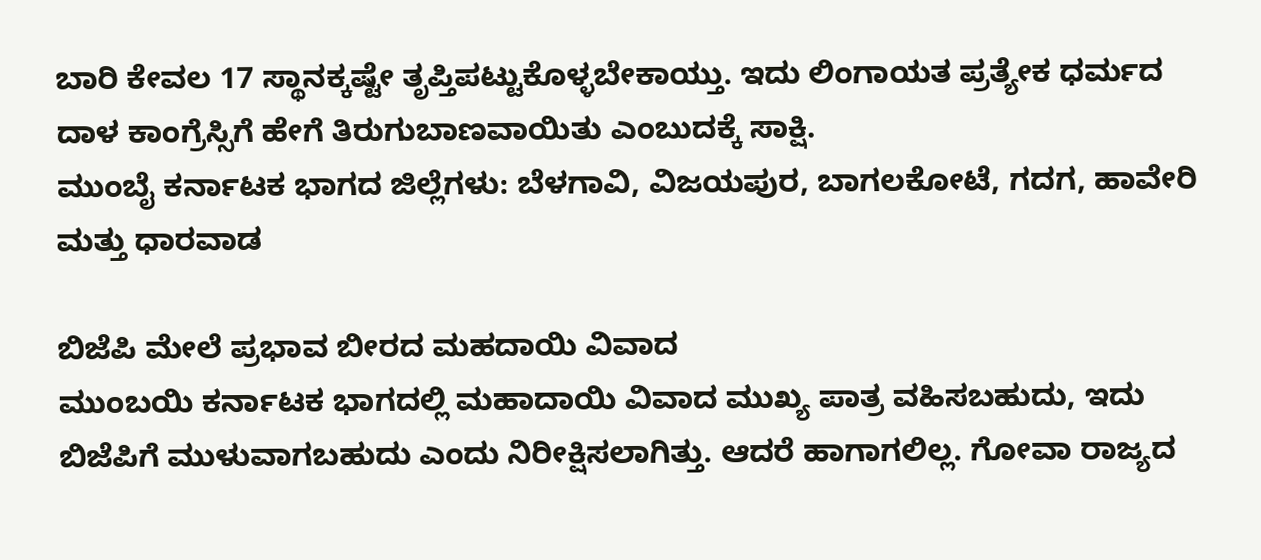ಬಾರಿ ಕೇವಲ 17 ಸ್ಥಾನಕ್ಕಷ್ಟೇ ತೃಪ್ತಿಪಟ್ಟುಕೊಳ್ಳಬೇಕಾಯ್ತು. ಇದು ಲಿಂಗಾಯತ ಪ್ರತ್ಯೇಕ ಧರ್ಮದ ದಾಳ ಕಾಂಗ್ರೆಸ್ಸಿಗೆ ಹೇಗೆ ತಿರುಗುಬಾಣವಾಯಿತು ಎಂಬುದಕ್ಕೆ ಸಾಕ್ಷಿ.
ಮುಂಬೈ ಕರ್ನಾಟಕ ಭಾಗದ ಜಿಲ್ಲೆಗಳು: ಬೆಳಗಾವಿ, ವಿಜಯಪುರ, ಬಾಗಲಕೋಟೆ, ಗದಗ, ಹಾವೇರಿ ಮತ್ತು ಧಾರವಾಡ

ಬಿಜೆಪಿ ಮೇಲೆ ಪ್ರಭಾವ ಬೀರದ ಮಹದಾಯಿ ವಿವಾದ
ಮುಂಬಯಿ ಕರ್ನಾಟಕ ಭಾಗದಲ್ಲಿ ಮಹಾದಾಯಿ ವಿವಾದ ಮುಖ್ಯ ಪಾತ್ರ ವಹಿಸಬಹುದು, ಇದು ಬಿಜೆಪಿಗೆ ಮುಳುವಾಗಬಹುದು ಎಂದು ನಿರೀಕ್ಷಿಸಲಾಗಿತ್ತು. ಆದರೆ ಹಾಗಾಗಲಿಲ್ಲ. ಗೋವಾ ರಾಜ್ಯದ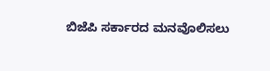ಬಿಜೆಪಿ ಸರ್ಕಾರದ ಮನವೊಲಿಸಲು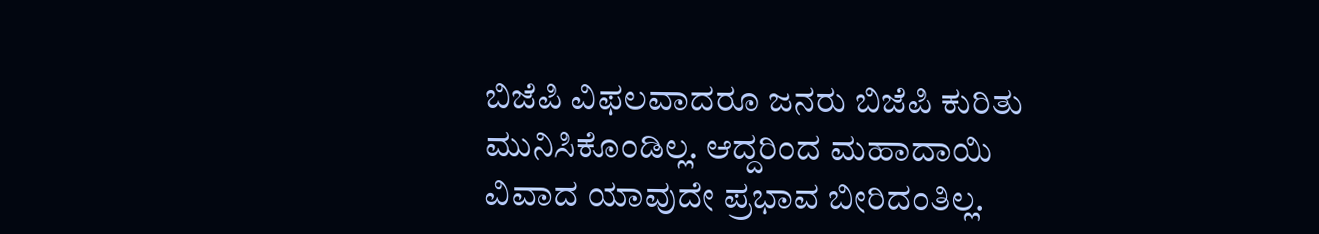ಬಿಜೆಪಿ ವಿಫಲವಾದರೂ ಜನರು ಬಿಜೆಪಿ ಕುರಿತು ಮುನಿಸಿಕೊಂಡಿಲ್ಲ. ಆದ್ದರಿಂದ ಮಹಾದಾಯಿ ವಿವಾದ ಯಾವುದೇ ಪ್ರಭಾವ ಬೀರಿದಂತಿಲ್ಲ.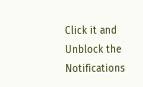Click it and Unblock the Notifications